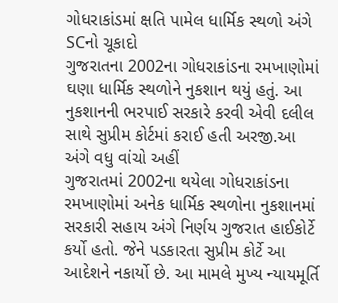ગોધરાકાંડમાં ક્ષતિ પામેલ ધાર્મિક સ્થળો અંગે SCનો ચૂકાદો
ગુજરાતના 2002ના ગોધરાકાંડના રમખાણોમાં ઘણા ધાર્મિક સ્થળોને નુકશાન થયું હતું. આ નુકશાનની ભરપાઈ સરકારે કરવી એવી દલીલ સાથે સુપ્રીમ કોર્ટમાં કરાઈ હતી અરજી.આ અંગે વધુ વાંચો અહીં
ગુજરાતમાં 2002ના થયેલા ગોધરાકાંડના રમખાણોમાં અનેક ધાર્મિક સ્થળોના નુકશાનમાં સરકારી સહાય અંગે નિર્ણય ગુજરાત હાઈકોર્ટે કર્યો હતો. જેને પડકારતા સુપ્રીમ કોર્ટે આ આદેશને નકાર્યો છે. આ મામલે મુખ્ય ન્યાયમૂર્તિ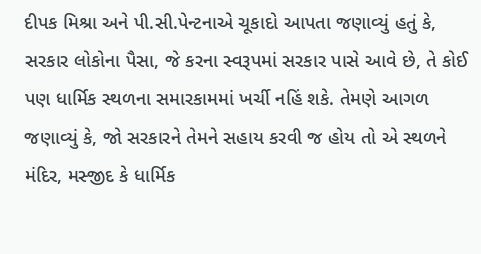દીપક મિશ્રા અને પી.સી.પેન્ટનાએ ચૂકાદો આપતા જણાવ્યું હતું કે, સરકાર લોકોના પૈસા, જે કરના સ્વરૂપમાં સરકાર પાસે આવે છે, તે કોઈ પણ ધાર્મિક સ્થળના સમારકામમાં ખર્ચી નહિં શકે. તેમણે આગળ જણાવ્યું કે, જો સરકારને તેમને સહાય કરવી જ હોય તો એ સ્થળને મંદિર, મસ્જીદ કે ધાર્મિક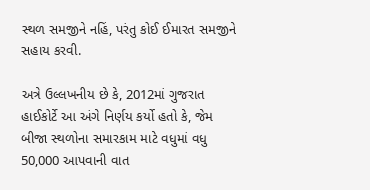સ્થળ સમજીને નહિં, પરંતુ કોઈ ઈમારત સમજીને સહાય કરવી.

અત્રે ઉલ્લખનીય છે કે, 2012માં ગુજરાત હાઈકોર્ટે આ અંગે નિર્ણય કર્યો હતો કે, જેમ બીજા સ્થળોના સમારકામ માટે વધુમાં વધુ 50,000 આપવાની વાત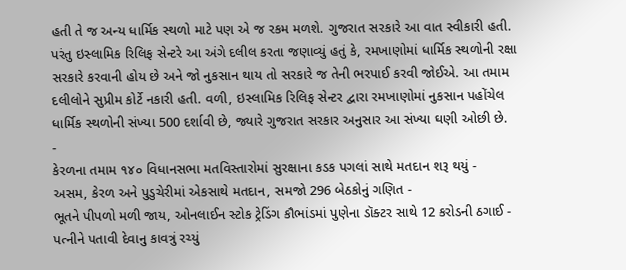હતી તે જ અન્ય ધાર્મિક સ્થળો માટે પણ એ જ રકમ મળશે. ગુજરાત સરકારે આ વાત સ્વીકારી હતી. પરંતુ ઇસ્લામિક રિલિફ સેન્ટરે આ અંગે દલીલ કરતા જણાવ્યું હતું કે, રમખાણોમાં ધાર્મિક સ્થળોની રક્ષા સરકારે કરવાની હોય છે અને જો નુકસાન થાય તો સરકારે જ તેની ભરપાઈ કરવી જોઈએ. આ તમામ દલીલોને સુપ્રીમ કોર્ટે નકારી હતી. વળી, ઇસ્લામિક રિલિફ સેન્ટર દ્વારા રમખાણોમાં નુકસાન પહોંચેલ ધાર્મિક સ્થળોની સંખ્યા 500 દર્શાવી છે, જ્યારે ગુજરાત સરકાર અનુસાર આ સંખ્યા ઘણી ઓછી છે.
-
કેરળના તમામ ૧૪૦ વિધાનસભા મતવિસ્તારોમાં સુરક્ષાના કડક પગલાં સાથે મતદાન શરૂ થયું -
અસમ, કેરળ અને પુડુચેરીમાં એકસાથે મતદાન, સમજો 296 બેઠકોનું ગણિત -
ભૂતને પીપળો મળી જાય, ઓનલાઈન સ્ટોક ટ્રેડિંગ કૌભાંડમાં પુણેના ડૉક્ટર સાથે 12 કરોડની ઠગાઈ -
પત્નીને પતાવી દેવાનુ કાવત્રું રચ્યું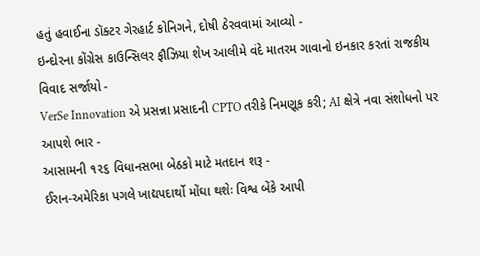હતું હવાઈના ડૉક્ટર ગેરહાર્ટ કોનિગને, દોષી ઠેરવવામાં આવ્યો -
ઇન્દોરના કોંગ્રેસ કાઉન્સિલર ફૌઝિયા શેખ આલીમે વંદે માતરમ ગાવાનો ઇનકાર કરતાં રાજકીય વિવાદ સર્જાયો -
VerSe Innovation એ પ્રસન્ના પ્રસાદની CPTO તરીકે નિમણૂક કરી; AI ક્ષેત્રે નવા સંશોધનો પર આપશે ભાર -
આસામની ૧૨૬ વિધાનસભા બેઠકો માટે મતદાન શરૂ -
ઈરાન-અમેરિકા પગલે ખાદ્યપદાર્થો મોંઘા થશેઃ વિશ્વ બેંકે આપી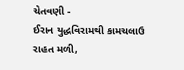ચેતવણી -
ઈરાન યુદ્ધવિરામથી કામચલાઉ રાહત મળી,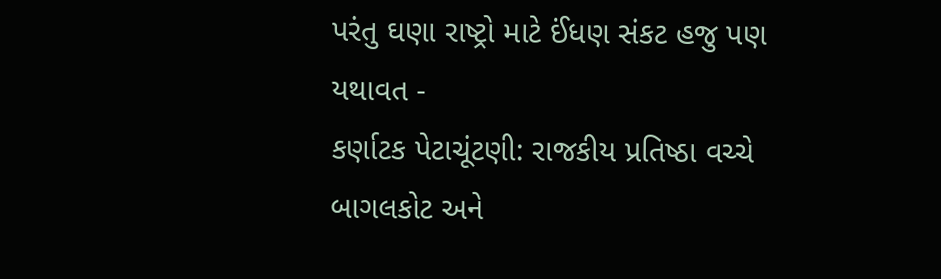પરંતુ ઘણા રાષ્ટ્રો માટે ઈંધણ સંકટ હજુ પણ યથાવત -
કર્ણાટક પેટાચૂંટણી: રાજકીય પ્રતિષ્ઠા વચ્ચે બાગલકોટ અને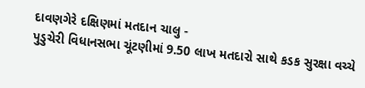દાવણગેરે દક્ષિણમાં મતદાન ચાલુ -
પુડુચેરી વિધાનસભા ચૂંટણીમાં 9.50 લાખ મતદારો સાથે કડક સુરક્ષા વચ્ચે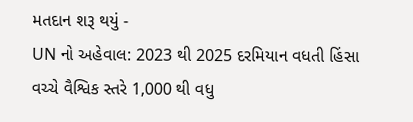મતદાન શરૂ થયું -
UN નો અહેવાલ: 2023 થી 2025 દરમિયાન વધતી હિંસા વચ્ચે વૈશ્વિક સ્તરે 1,000 થી વધુ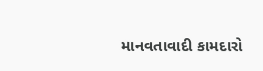માનવતાવાદી કામદારો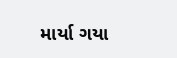માર્યા ગયા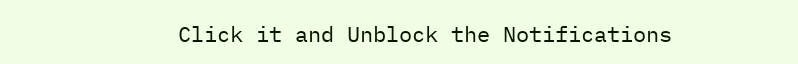Click it and Unblock the Notifications